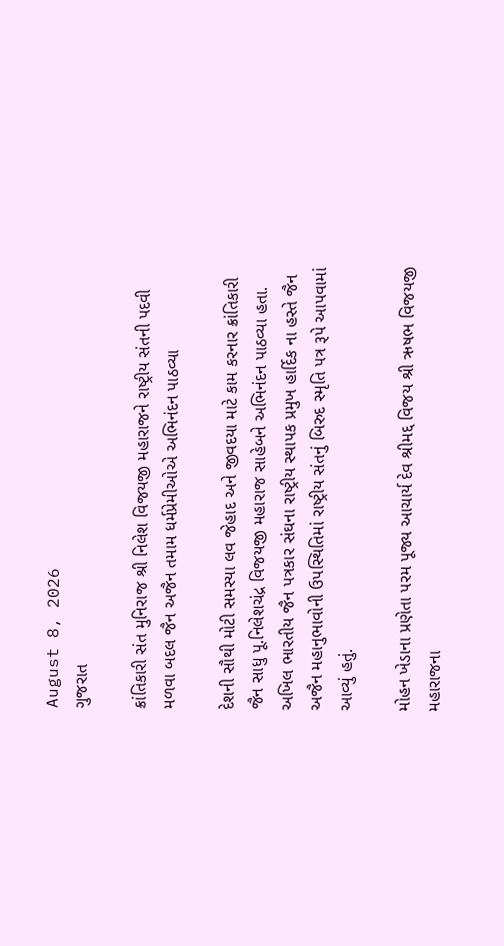August 8, 2026
ગુજરાત

ક્રાંતિકારી સંત મુનિરાજ શ્રી નિલેશ વિજયજી મહારાજને રાષ્ટ્રીય સંતની પદવી મળવા બદલ જૈન અજૈન તમામ ધર્મપ્રેમીઓએ અભિનંદન પાઠવ્યા

દેશની સૌથી મોટી સમસ્યા લવ જેહાદ અને જીવદયા માટે કામ કરનાર ક્રાંતિકારી જૈન સાધુ પૂ.નિલેશચંદ્ર વિજયજી મહારાજ સાહેબને અભિનંદન પાઠવ્યા હતા. અખિલ ભારતીય જૈન પત્રકાર સંઘના રાષ્ટ્રીય સ્થાપક પ્રમુખ હાર્દિક ના હસ્તે જૈન અજૈન મહાનુભાવોની ઉપસ્થિતિમાં રાષ્ટ્રીય સંતનું બિરુદ સ્મૃતિ પત્ર રૂપે આપવામાં આવ્યું હતું.

મોહન ખેડાના પ્રણેતા પરમ પૂજ્ય આચાર્ય દેવ શ્રીમદ્દ વિજય શ્રી ઋષભ વિજયજી મહારાજના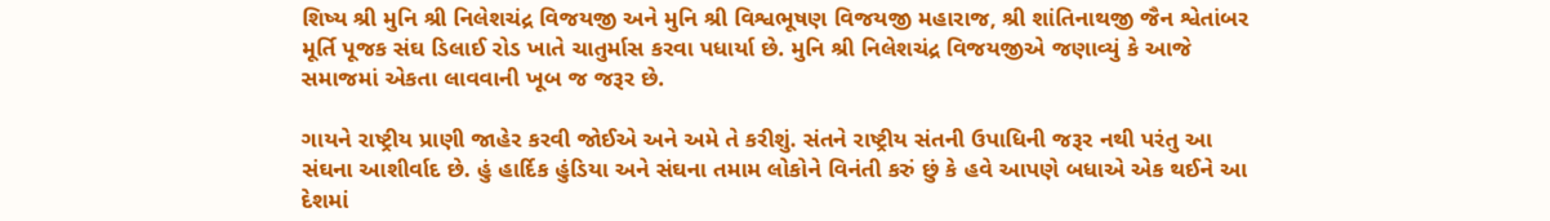શિષ્ય શ્રી મુનિ શ્રી નિલેશચંદ્ર વિજયજી અને મુનિ શ્રી વિશ્વભૂષણ વિજયજી મહારાજ, શ્રી શાંતિનાથજી જૈન શ્વેતાંબર મૂર્તિ પૂજક સંઘ ડિલાઈ રોડ ખાતે ચાતુર્માસ કરવા પધાર્યા છે. મુનિ શ્રી નિલેશચંદ્ર વિજયજીએ જણાવ્યું કે આજે સમાજમાં એકતા લાવવાની ખૂબ જ જરૂર છે.

ગાયને રાષ્ટ્રીય પ્રાણી જાહેર કરવી જોઈએ અને અમે તે કરીશું. સંતને રાષ્ટ્રીય સંતની ઉપાધિની જરૂર નથી પરંતુ આ સંઘના આશીર્વાદ છે. હું હાર્દિક હુંડિયા અને સંઘના તમામ લોકોને વિનંતી કરું છું કે હવે આપણે બધાએ એક થઈને આ દેશમાં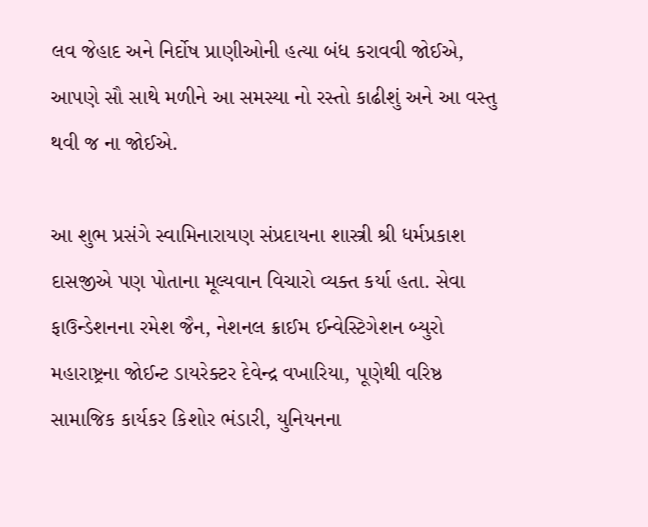લવ જેહાદ અને નિર્દોષ પ્રાણીઓની હત્યા બંધ કરાવવી જોઈએ, આપણે સૌ સાથે મળીને આ સમસ્યા નો રસ્તો કાઢીશું અને આ વસ્તુ થવી જ ના જોઈએ.

આ શુભ પ્રસંગે સ્વામિનારાયણ સંપ્રદાયના શાસ્ત્રી શ્રી ધર્મપ્રકાશ દાસજીએ પણ પોતાના મૂલ્યવાન વિચારો વ્યક્ત કર્યા હતા. સેવા ફાઉન્ડેશનના રમેશ જૈન, નેશનલ ક્રાઈમ ઈન્વેસ્ટિગેશન બ્યુરો મહારાષ્ટ્રના જોઈન્ટ ડાયરેક્ટર દેવેન્દ્ર વખારિયા, પૂણેથી વરિષ્ઠ સામાજિક કાર્યકર કિશોર ભંડારી, યુનિયનના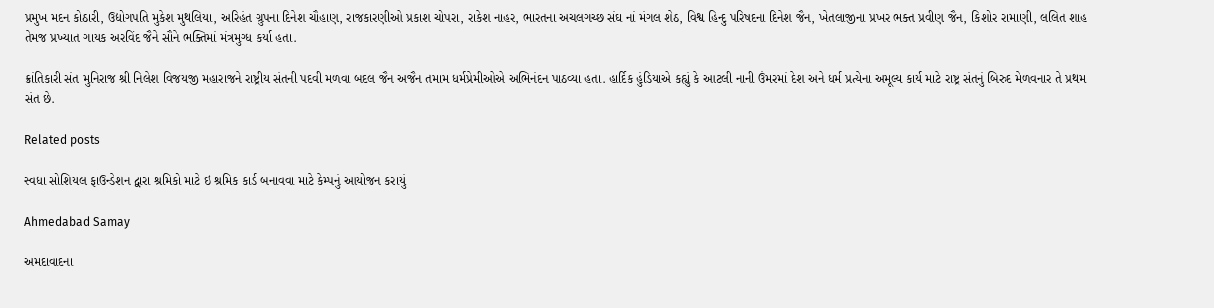પ્રમુખ મદન કોઠારી, ઉદ્યોગપતિ મુકેશ મુથલિયા, અરિહંત ગ્રુપના દિનેશ ચૌહાણ, રાજકારણીઓ પ્રકાશ ચોપરા, રાકેશ નાહર, ભારતના અચલગચ્છ સંઘ નાં મંગલ શેઠ, વિશ્વ હિન્દુ પરિષદના દિનેશ જૈન, ખેતલાજીના પ્રખર ભક્ત પ્રવીણ જૈન, કિશોર રામાણી, લલિત શાહ તેમજ પ્રખ્યાત ગાયક અરવિંદ જૈને સૌને ભક્તિમાં મંત્રમુગ્ધ કર્યા હતા.

ક્રાંતિકારી સંત મુનિરાજ શ્રી નિલેશ વિજયજી મહારાજને રાષ્ટ્રીય સંતની પદવી મળવા બદલ જૈન અજૈન તમામ ધર્મપ્રેમીઓએ અભિનંદન પાઠવ્યા હતા. હાર્દિક હુંડિયાએ કહ્યું કે આટલી નાની ઉંમરમાં દેશ અને ધર્મ પ્રત્યેના અમૂલ્ય કાર્ય માટે રાષ્ટ્ર સંતનું બિરુદ મેળવનાર તે પ્રથમ સંત છે.

Related posts

સ્વધા સોશિયલ ફાઉન્ડેશન દ્વારા શ્રમિકો માટે ઇ શ્રમિક કાર્ડ બનાવવા માટે કેમ્પનું આયોજન કરાયું

Ahmedabad Samay

અમદાવાદના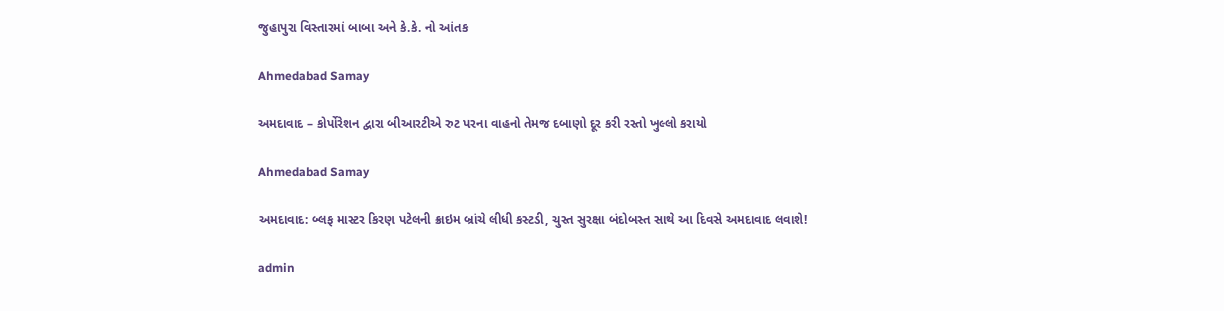જુહાપુરા વિસ્તારમાં બાબા અને કે.કે. નો આંતક

Ahmedabad Samay

અમદાવાદ – કોર્પોરેશન દ્વારા બીઆરટીએ રુટ પરના વાહનો તેમજ દબાણો દૂર કરી રસ્તો ખુલ્લો કરાયો

Ahmedabad Samay

અમદાવાદ: બ્લફ માસ્ટર કિરણ પટેલની ક્રાઇમ બ્રાંચે લીધી કસ્ટડી, ચુસ્ત સુરક્ષા બંદોબસ્ત સાથે આ દિવસે અમદાવાદ લવાશે!

admin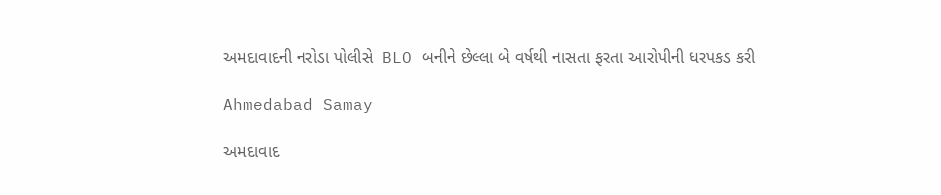અમદાવાદની નરોડા પોલીસે  BLO બનીને છેલ્લા બે વર્ષથી નાસતા ફરતા આરોપીની ધરપકડ કરી

Ahmedabad Samay

અમદાવાદ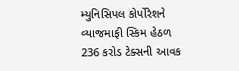મ્યુનિસિપલ કોર્પોરેશને વ્યાજમાફી સ્કિમ હેઠળ 236 કરોડ ટેક્સની આવક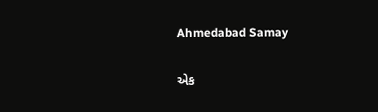Ahmedabad Samay

એક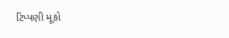ટિપ્પણી મૂકો